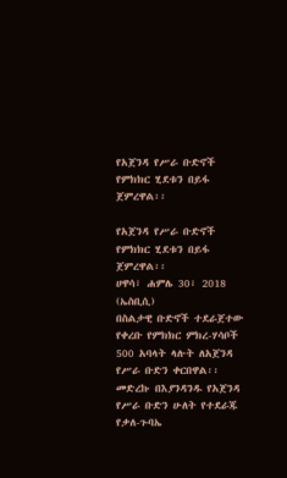የአጀንዳ የሥራ ቡድኖች የምክክር ሂደቱን በይፋ ጀምረዋል፡፡

የአጀንዳ የሥራ ቡድኖች የምክክር ሂደቱን በይፋ ጀምረዋል፡፡
ሀዋሳ፣ ሐምሌ 30፣ 2018 (ኤስቢሲ)
በስልታዊ ቡድኖች ተደራጀተው የቀረቡ የምክክር ምክረ-ሃሳቦች 500 አባላት ላሉት ለአጀንዳ የሥራ ቡድን ቀርበዋል፡፡
መድረኩ በእያንዳንዱ የአጀንዳ የሥራ ቡድን ሁለት የተደራጁ የቃለ-ጉባኤ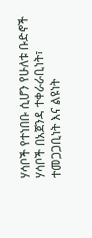ሃሳቦች የተነበቡ ሲሆን የሁለቱ ቡድኖች ሃሳቦች በአጀንዳ ተቀራራቢነት፣ ተመጋጋቢነት እና ልዩነት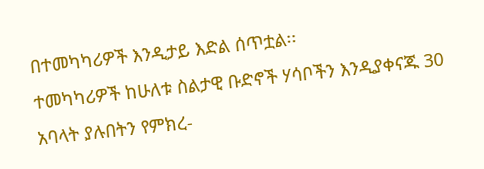በተመካካሪዎች እንዲታይ እድል ሰጥቷል፡፡
ተመካካሪዎች ከሁለቱ ስልታዊ ቡድኖች ሃሳቦችን እንዲያቀናጁ 30 አባላት ያሉበትን የምክረ-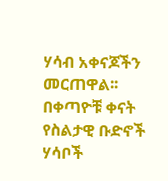ሃሳብ አቀናጆችን መርጠዋል፡፡
በቀጣዮቹ ቀናት የስልታዊ ቡድኖች ሃሳቦች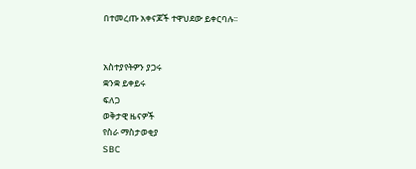በተመረጡ አቀናጆች ተዋህደው ይቀርባሉ፡፡


አስተያየትዎን ያጋሩ
ቋንቋ ይቀይሩ
ፍለጋ
ወቅታዊ ዜናዎች
የስራ ማስታወቂያ
SBC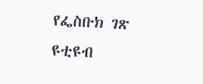የፌስቡክ ገጽ
ዩቲዩብ